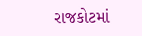રાજકોટમાં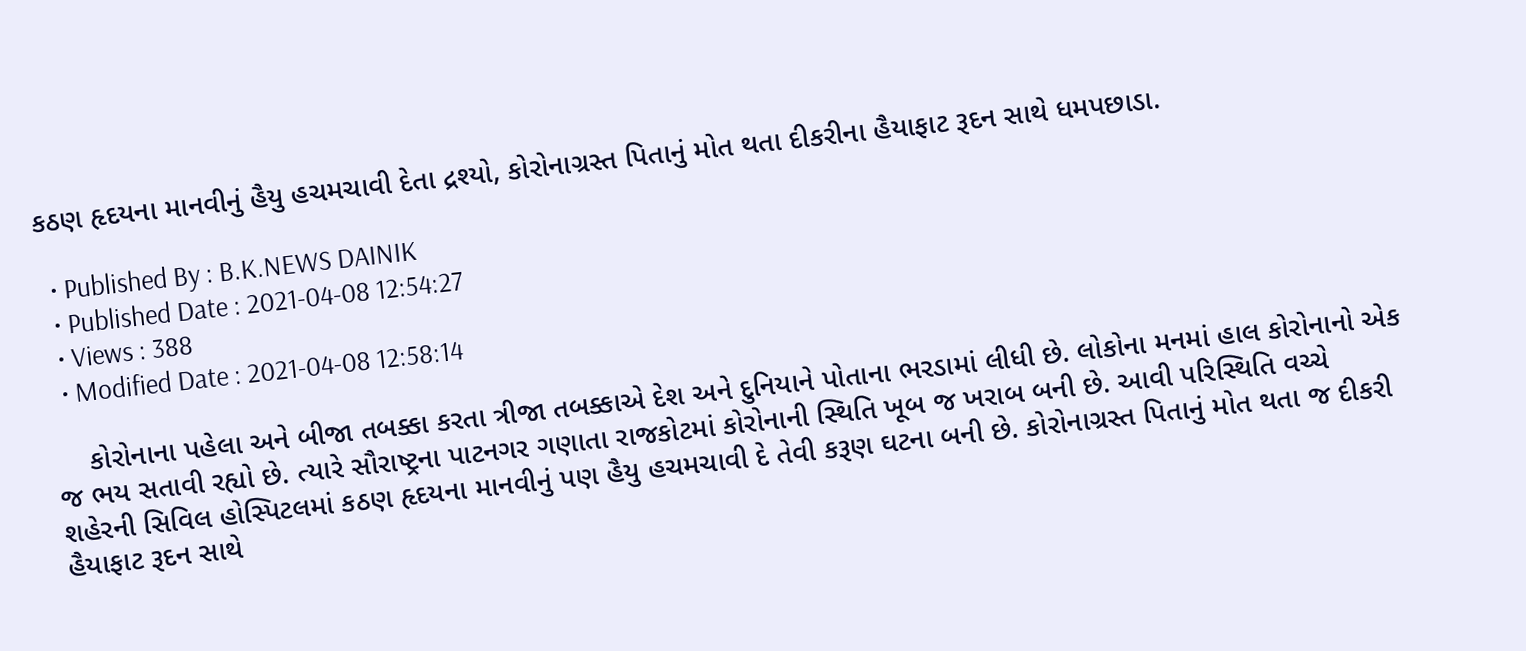કઠણ હૃદયના માનવીનું હૈયુ હચમચાવી દેતા દ્રશ્યો, કોરોનાગ્રસ્ત પિતાનું મોત થતા દીકરીના હૈયાફાટ રૂદન સાથે ધમપછાડા.

  • Published By : B.K.NEWS DAINIK
  • Published Date : 2021-04-08 12:54:27
  • Views : 388
  • Modified Date : 2021-04-08 12:58:14

    કોરોનાના પહેલા અને બીજા તબક્કા કરતા ત્રીજા તબક્કાએ દેશ અને દુનિયાને પોતાના ભરડામાં લીધી છે. લોકોના મનમાં હાલ કોરોનાનો એક જ ભય સતાવી રહ્યો છે. ત્યારે સૌરાષ્ટ્રના પાટનગર ગણાતા રાજકોટમાં કોરોનાની સ્થિતિ ખૂબ જ ખરાબ બની છે. આવી પરિસ્થિતિ વચ્ચે શહેરની સિવિલ હોસ્પિટલમાં કઠણ હૃદયના માનવીનું પણ હૈયુ હચમચાવી દે તેવી કરૂણ ઘટના બની છે. કોરોનાગ્રસ્ત પિતાનું મોત થતા જ દીકરી હૈયાફાટ રૂદન સાથે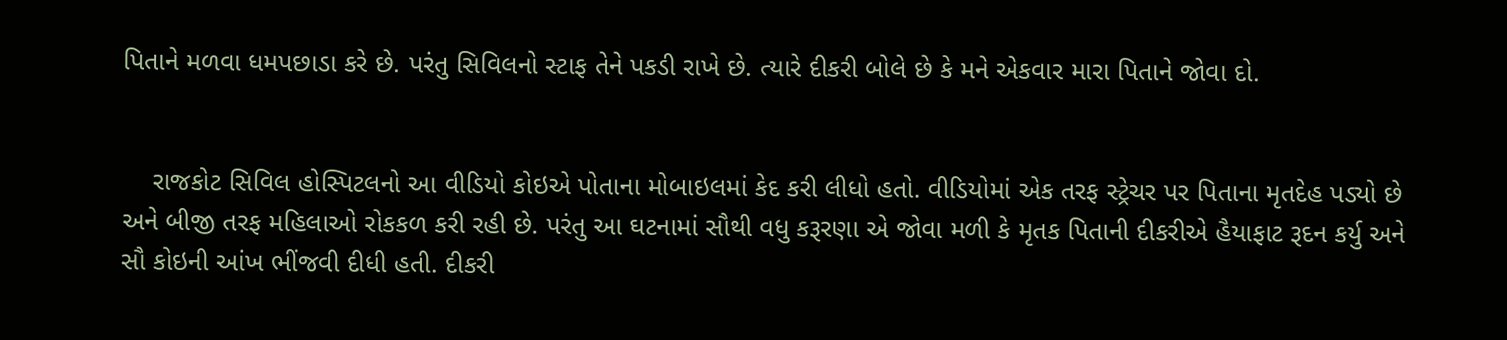પિતાને મળવા ધમપછાડા કરે છે. પરંતુ સિવિલનો સ્ટાફ તેને પકડી રાખે છે. ત્યારે દીકરી બોલે છે કે મને એકવાર મારા પિતાને જોવા દો.


    રાજકોટ સિવિલ હોસ્પિટલનો આ વીડિયો કોઇએ પોતાના મોબાઇલમાં કેદ કરી લીધો હતો. વીડિયોમાં એક તરફ સ્ટ્રેચર પર પિતાના મૃતદેહ પડ્યો છે અને બીજી તરફ મહિલાઓ રોકકળ કરી રહી છે. પરંતુ આ ઘટનામાં સૌથી વધુ કરૂરણા એ જોવા મળી કે મૃતક પિતાની દીકરીએ હૈયાફાટ રૂદન કર્યુ અને સૌ કોઇની આંખ ભીંજવી દીધી હતી. દીકરી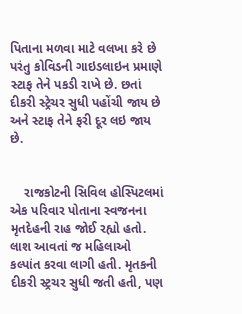પિતાના મળવા માટે વલખા કરે છે પરંતુ કોવિડની ગાઇડલાઇન પ્રમાણે સ્ટાફ તેને પકડી રાખે છે. છતાં દીકરી સ્ટ્રેચર સુધી પહોંચી જાય છે અને સ્ટાફ તેને ફરી દૂર લઇ જાય છે.


    રાજકોટની સિવિલ હોસ્પિટલમાં એક પરિવાર પોતાના સ્વજનના મૃતદેહની રાહ જોઈ રહ્યો હતો. લાશ આવતાં જ મહિલાઓ કલ્પાંત કરવા લાગી હતી. મૃતકની દીકરી સ્ટ્રચર સુધી જતી હતી, પણ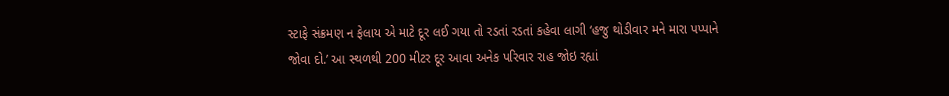સ્ટાફે સંક્રમણ ન ફેલાય એ માટે દૂર લઈ ગયા તો રડતાં રડતાં કહેવા લાગી ‘હજુ થોડીવાર મને મારા પપ્પાને જોવા દો.’ આ સ્થળથી 200 મીટર દૂર આવા અનેક પરિવાર રાહ જોઇ રહ્યાં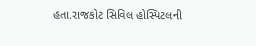હતા.રાજકોટ સિવિલ હોસ્પિટલની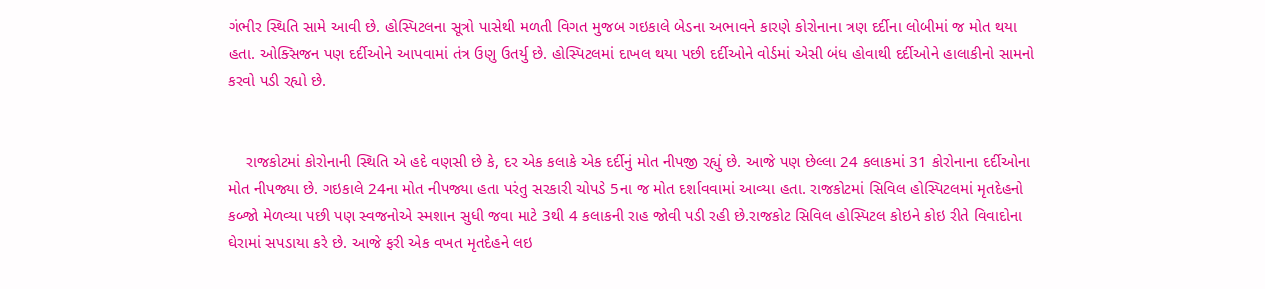ગંભીર સ્થિતિ સામે આવી છે. હોસ્પિટલના સૂત્રો પાસેથી મળતી વિગત મુજબ ગઇકાલે બેડના અભાવને કારણે કોરોનાના ત્રણ દર્દીના લોબીમાં જ મોત થયા હતા. ઓક્સિજન પણ દર્દીઓને આપવામાં તંત્ર ઉણુ ઉતર્યુ છે. હોસ્પિટલમાં દાખલ થયા પછી દર્દીઓને વોર્ડમાં એસી બંધ હોવાથી દર્દીઓને હાલાકીનો સામનો કરવો પડી રહ્યો છે.


    રાજકોટમાં કોરોનાની સ્થિતિ એ હદે વણસી છે કે, દર એક કલાકે એક દર્દીનું મોત નીપજી રહ્યું છે. આજે પણ છેલ્લા 24 કલાકમાં 31 કોરોનાના દર્દીઓના મોત નીપજ્યા છે. ગઇકાલે 24ના મોત નીપજ્યા હતા પરંતુ સરકારી ચોપડે 5ના જ મોત દર્શાવવામાં આવ્યા હતા. રાજકોટમાં સિવિલ હોસ્પિટલમાં મૃતદેહનો કબ્જો મેળવ્યા પછી પણ સ્વજનોએ સ્મશાન સુધી જવા માટે 3થી 4 કલાકની રાહ જોવી પડી રહી છે.રાજકોટ સિવિલ હોસ્પિટલ કોઇને કોઇ રીતે વિવાદોના ઘેરામાં સપડાયા કરે છે. આજે ફરી એક વખત મૃતદેહને લઇ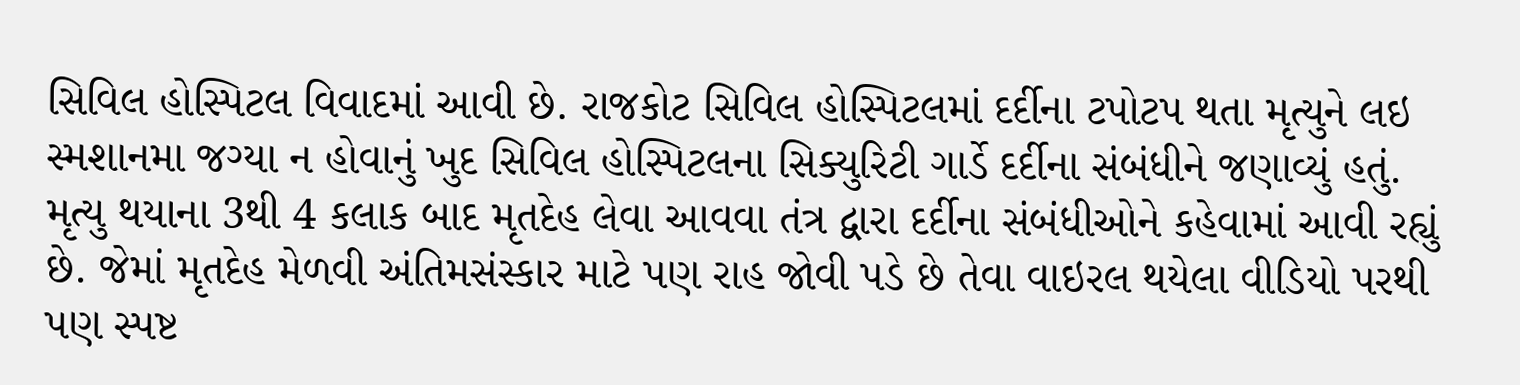સિવિલ હોસ્પિટલ વિવાદમાં આવી છે. રાજકોટ સિવિલ હોસ્પિટલમાં દર્દીના ટપોટપ થતા મૃત્યુને લઇ સ્મશાનમા જગ્યા ન હોવાનું ખુદ સિવિલ હોસ્પિટલના સિક્યુરિટી ગાર્ડે દર્દીના સંબંધીને જણાવ્યું હતું. મૃત્યુ થયાના 3થી 4 કલાક બાદ મૃતદેહ લેવા આવવા તંત્ર દ્વારા દર્દીના સંબંધીઓને કહેવામાં આવી રહ્યું છે. જેમાં મૃતદેહ મેળવી અંતિમસંસ્કાર માટે પણ રાહ જોવી પડે છે તેવા વાઇરલ થયેલા વીડિયો પરથી પણ સ્પષ્ટ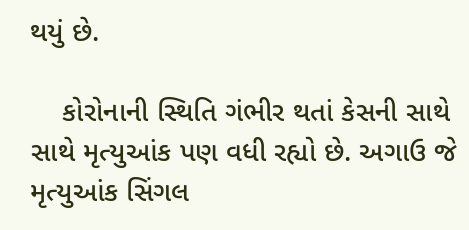થયું છે.

    કોરોનાની સ્થિતિ ગંભીર થતાં કેસની સાથે સાથે મૃત્યુઆંક પણ વધી રહ્યો છે. અગાઉ જે મૃત્યુઆંક સિંગલ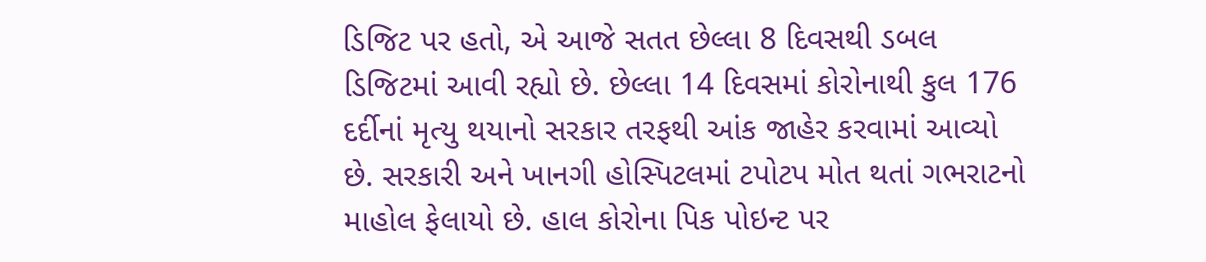ડિજિટ પર હતો, એ આજે સતત છેલ્લા 8 દિવસથી ડબલ ડિજિટમાં આવી રહ્યો છે. છેલ્લા 14 દિવસમાં કોરોનાથી કુલ 176 દર્દીનાં મૃત્યુ થયાનો સરકાર તરફથી આંક જાહેર કરવામાં આવ્યો છે. સરકારી અને ખાનગી હોસ્પિટલમાં ટપોટપ મોત થતાં ગભરાટનો માહોલ ફેલાયો છે. હાલ કોરોના પિક પોઇન્ટ પર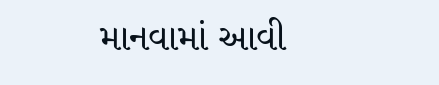માનવામાં આવી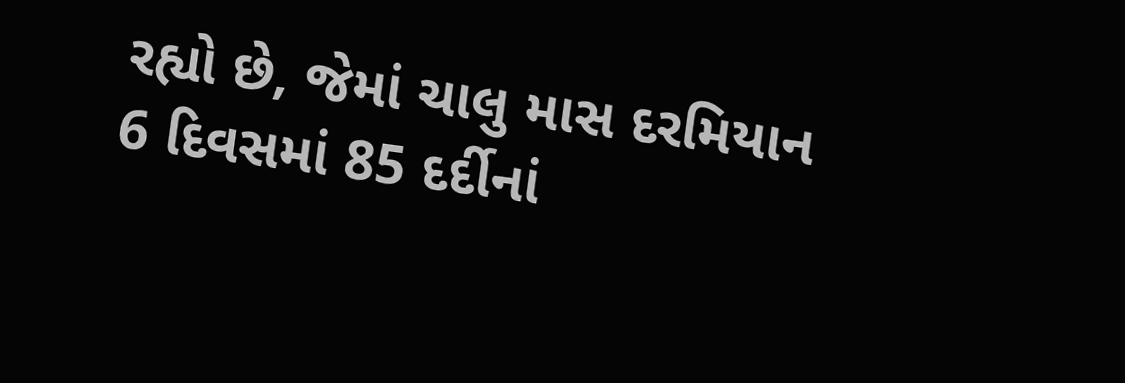રહ્યો છે, જેમાં ચાલુ માસ દરમિયાન 6 દિવસમાં 85 દર્દીનાં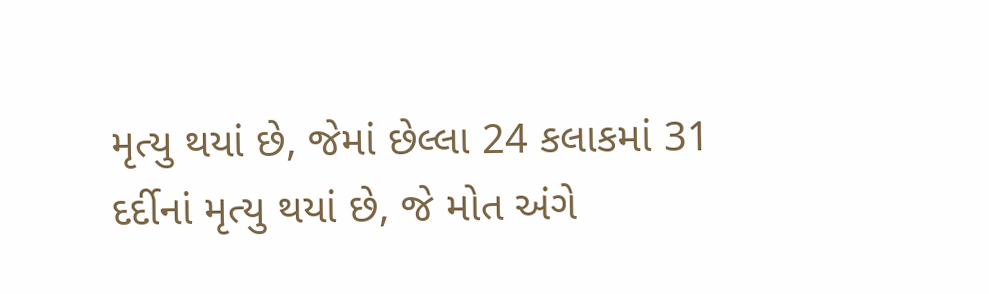મૃત્યુ થયાં છે, જેમાં છેલ્લા 24 કલાકમાં 31 દર્દીનાં મૃત્યુ થયાં છે, જે મોત અંગે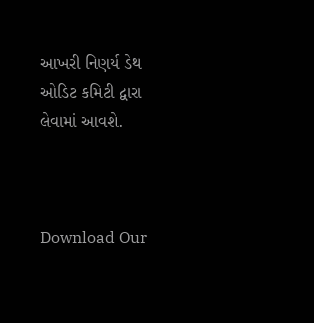આખરી નિણર્ય ડેથ ઓડિટ કમિટી દ્વારા લેવામાં આવશે.



Download Our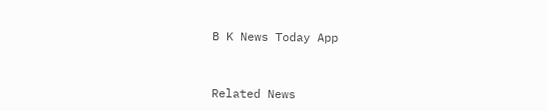B K News Today App



Related News